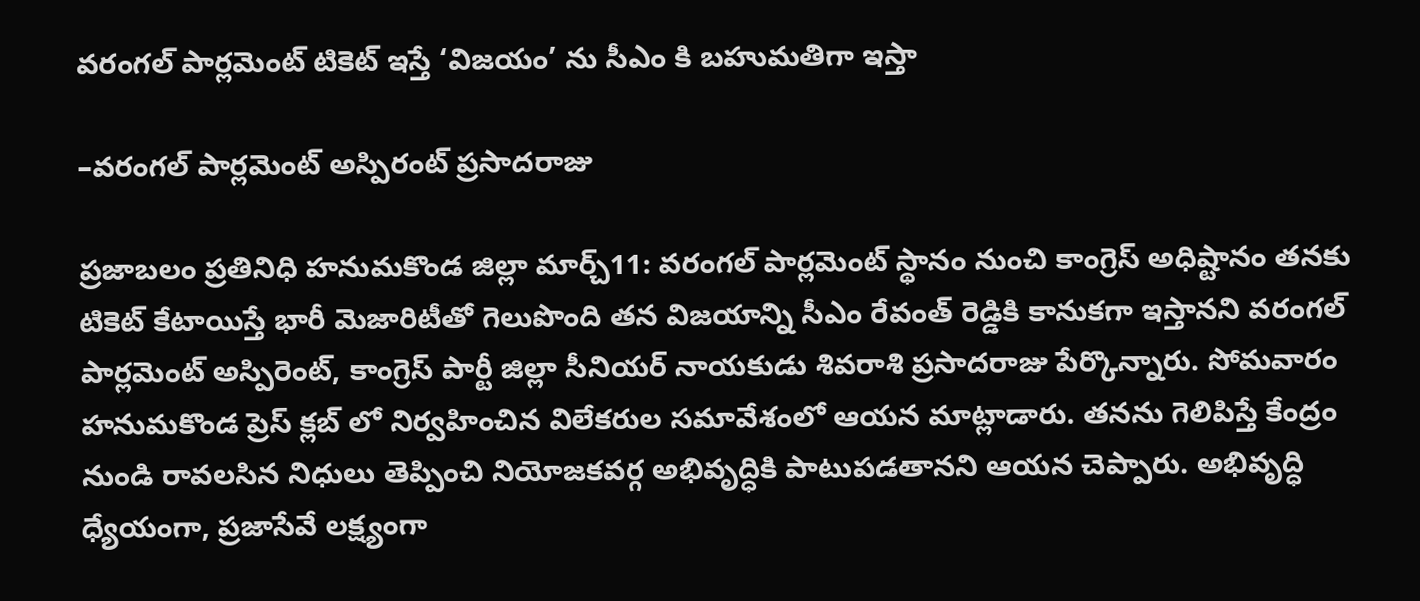వరంగల్ పార్లమెంట్ టికెట్ ఇస్తే ‘విజయం’ ను సీఎం కి బహుమతిగా ఇస్తా

–వరంగల్ పార్లమెంట్ అస్పిరంట్ ప్రసాదరాజు

ప్రజాబలం ప్రతినిధి హనుమకొండ జిల్లా మార్చ్11: వరంగల్ పార్లమెంట్ స్థానం నుంచి కాంగ్రెస్ అధిష్టానం తనకు టికెట్ కేటాయిస్తే భారీ మెజారిటీతో గెలుపొంది తన విజయాన్ని సీఎం రేవంత్ రెడ్డికి కానుకగా ఇస్తానని వరంగల్ పార్లమెంట్ అస్పిరెంట్, కాంగ్రెస్ పార్టీ జిల్లా సీనియర్ నాయకుడు శివరాశి ప్రసాదరాజు పేర్కొన్నారు. సోమవారం హనుమకొండ ప్రెస్ క్లబ్ లో నిర్వహించిన విలేకరుల సమావేశంలో ఆయన మాట్లాడారు. తనను గెలిపిస్తే కేంద్రం నుండి రావలసిన నిధులు తెప్పించి నియోజకవర్గ అభివృద్ధికి పాటుపడతానని ఆయన చెప్పారు. అభివృద్ధి ధ్యేయంగా, ప్రజాసేవే లక్ష్యంగా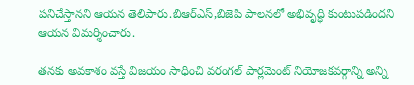పనిచేస్తానని ఆయన తెలిపారు.బిఆర్ఎస్,బిజెపి పాలనలో అభివృద్ధి కుంటుపడిందని ఆయన విమర్శించారు.

తనకు అవకాశం వస్తే విజయం సాధించి వరంగల్ పార్లమెంట్ నియోజకవర్గాన్ని అన్ని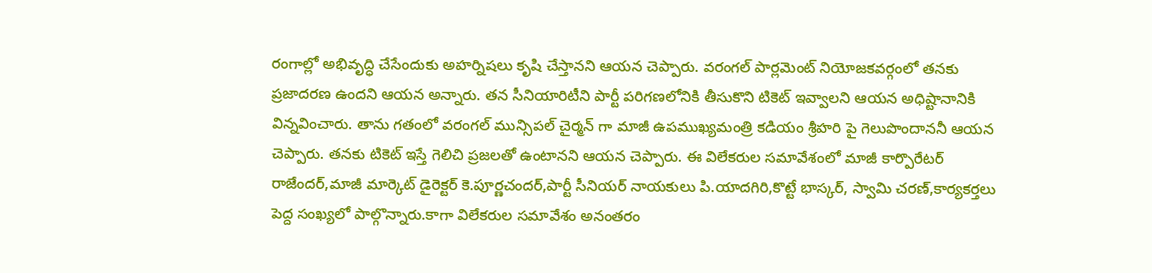రంగాల్లో అభివృద్ధి చేసేందుకు అహర్నిషలు కృషి చేస్తానని ఆయన చెప్పారు. వరంగల్ పార్లమెంట్ నియోజకవర్గంలో తనకు ప్రజాదరణ ఉందని ఆయన అన్నారు. తన సీనియారిటీని పార్టీ పరిగణలోనికి తీసుకొని టికెట్ ఇవ్వాలని ఆయన అధిష్టానానికి విన్నవించారు. తాను గతంలో వరంగల్ మున్సిపల్ చైర్మన్ గా మాజీ ఉపముఖ్యమంత్రి కడియం శ్రీహరి పై గెలుపొందాననీ ఆయన చెప్పారు. తనకు టికెట్ ఇస్తే గెలిచి ప్రజలతో ఉంటానని ఆయన చెప్పారు. ఈ విలేకరుల సమావేశంలో మాజీ కార్పొరేటర్ రాజేందర్,మాజీ మార్కెట్ డైరెక్టర్ కె.పూర్ణచందర్,పార్టీ సీనియర్ నాయకులు పి.యాదగిరి,కొట్టే భాస్కర్, స్వామి చరణ్,కార్యకర్తలు పెద్ద సంఖ్యలో పాల్గొన్నారు.కాగా విలేకరుల సమావేశం అనంతరం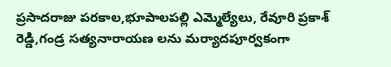ప్రసాదరాజు పరకాల,భూపాలపల్లి ఎమ్మెల్యేలు, రేవూరి ప్రకాశ్ రెడ్డి,గండ్ర సత్యనారాయణ లను మర్యాదపూర్వకంగా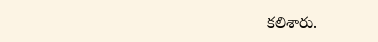కలిశారు.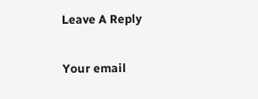Leave A Reply

Your email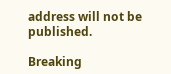address will not be published.

Breaking